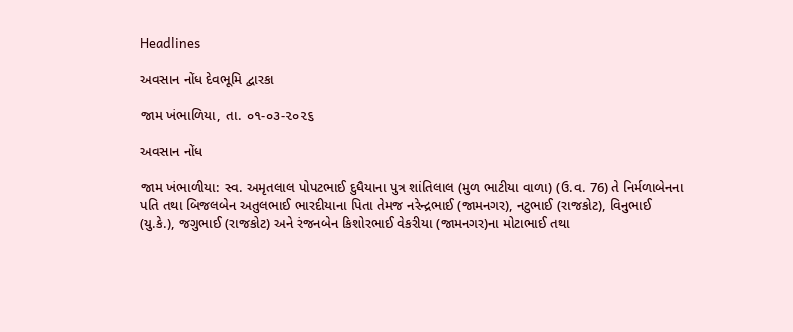Headlines

અવસાન નોંધ દેવભૂમિ દ્વારકા

જામ ખંભાળિયા, તા. ૦૧-૦૩-૨૦૨૬

અવસાન નોંધ

જામ ખંભાળીયા: સ્વ. અમૃતલાલ પોપટભાઈ દુધૈયાના પુત્ર શાંતિલાલ (મુળ ભાટીયા વાળા) (ઉ.વ. 76) તે નિર્મળાબેનના પતિ તથા બિજલબેન અતુલભાઈ ભારદીયાના પિતા તેમજ નરેન્દ્રભાઈ (જામનગર), નટુભાઈ (રાજકોટ), વિનુભાઈ (યુ.કે.), જગુભાઈ (રાજકોટ) અને રંજનબેન કિશોરભાઈ વેકરીયા (જામનગર)ના મોટાભાઈ તથા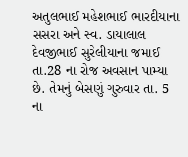અતુલભાઈ મહેશભાઈ ભારદીયાના સસરા અને સ્વ. ડાયાલાલ દેવજીભાઈ સુરેલીયાના જમાઈ તા.28 ના રોજ અવસાન પામ્યા છે. તેમનું બેસણું ગુરુવાર તા. 5 ના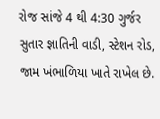રોજ સાંજે 4 થી 4:30 ગુર્જર સુતાર જ્ઞાતિની વાડી, સ્ટેશન રોડ, જામ ખંભાળિયા ખાતે રાખેલ છે.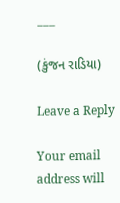___

(કુંજન રાડિયા)

Leave a Reply

Your email address will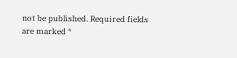not be published. Required fields are marked *